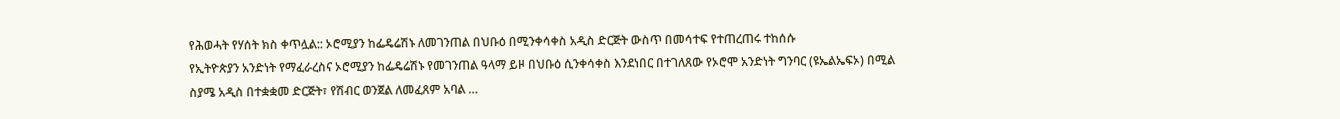የሕወሓት የሃሰት ክስ ቀጥሏል:: ኦሮሚያን ከፌዴሬሽኑ ለመገንጠል በህቡዕ በሚንቀሳቀስ አዲስ ድርጅት ውስጥ በመሳተፍ የተጠረጠሩ ተከሰሱ
የኢትዮጵያን አንድነት የማፈራረስና ኦሮሚያን ከፌዴሬሽኑ የመገንጠል ዓላማ ይዞ በህቡዕ ሲንቀሳቀስ እንደነበር በተገለጸው የኦሮሞ አንድነት ግንባር (ዩኤልኤፍኦ) በሚል ስያሜ አዲስ በተቋቋመ ድርጅት፣ የሽብር ወንጀል ለመፈጸም አባል …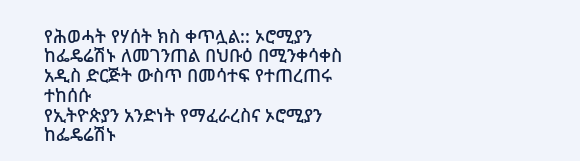የሕወሓት የሃሰት ክስ ቀጥሏል:: ኦሮሚያን ከፌዴሬሽኑ ለመገንጠል በህቡዕ በሚንቀሳቀስ አዲስ ድርጅት ውስጥ በመሳተፍ የተጠረጠሩ ተከሰሱ
የኢትዮጵያን አንድነት የማፈራረስና ኦሮሚያን ከፌዴሬሽኑ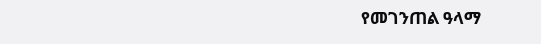የመገንጠል ዓላማ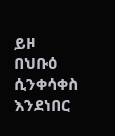ይዞ በህቡዕ ሲንቀሳቀስ እንደነበር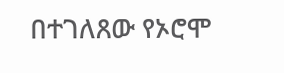በተገለጸው የኦሮሞ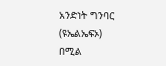አንድነት ግንባር (ዩኤልኤፍኦ) በሚል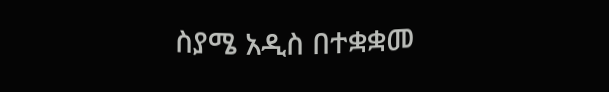ስያሜ አዲስ በተቋቋመ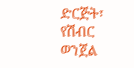ድርጅት፣ የሽብር ወንጀል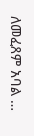ለመፈጸም አባል …